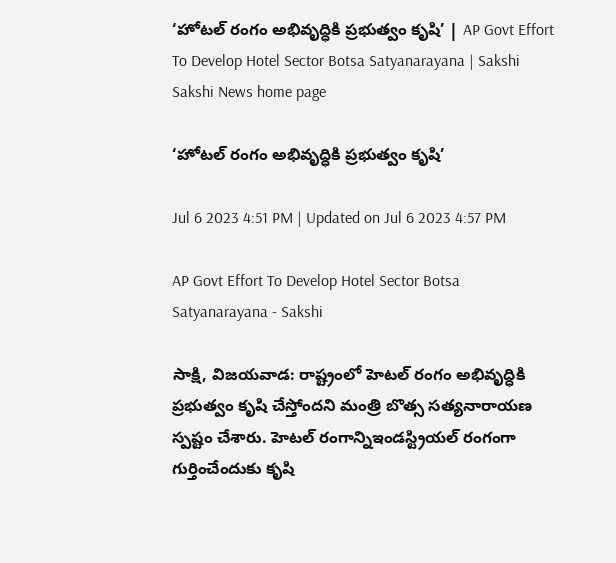‘హోటల్‌ రంగం అభివృద్ధికి ప్రభుత్వం కృషి’ | AP Govt Effort To Develop Hotel Sector Botsa Satyanarayana | Sakshi
Sakshi News home page

‘హోటల్‌ రంగం అభివృద్ధికి ప్రభుత్వం కృషి’

Jul 6 2023 4:51 PM | Updated on Jul 6 2023 4:57 PM

AP Govt Effort To Develop Hotel Sector Botsa Satyanarayana - Sakshi

సాక్షి, విజయవాడ: రాష్ట్రంలో హెటల్‌ రంగం అభివృద్ధికి ప్రభుత్వం కృషి చేస్తోందని మంత్రి బొత్స సత్యనారాయణ స్పష్టం చేశారు. హెటల్‌ రంగాన్నిఇండస్ట్రియల్‌ రంగంగా గుర్తించేందుకు కృషి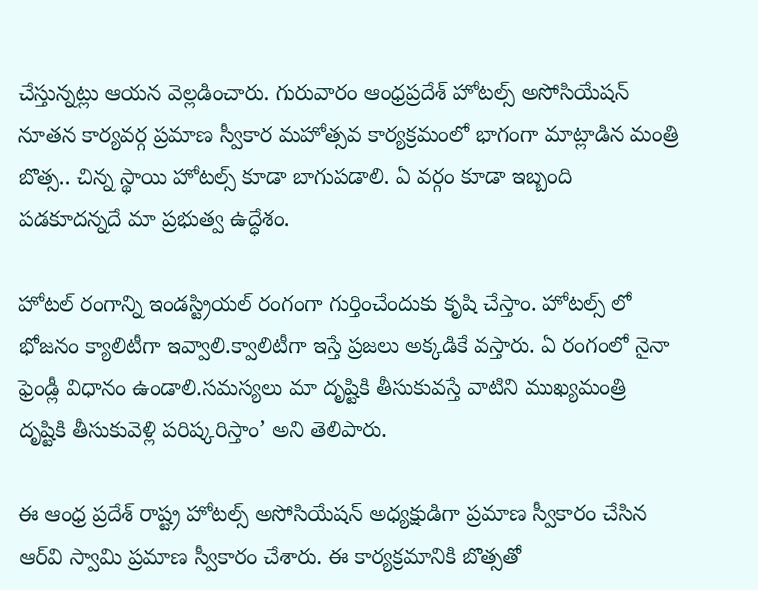చేస్తున్నట్లు ఆయన వెల్లడించారు. గురువారం ఆంధ్రప్రదేశ్ హోటల్స్ అసోసియేషన్ నూతన కార్యవర్గ ప్రమాణ స్వీకార మహోత్సవ కార్యక్రమంలో భాగంగా మాట్లాడిన మంత్రి బొత్స.. చిన్న స్థాయి హోటల్స్ కూడా బాగుపడాలి. ఏ వర్గం కూడా ఇబ్బంది పడకూదన్నదే మా ప్రభుత్వ ఉద్ధేశం.

హోటల్ రంగాన్ని ఇండస్ట్రియల్ రంగంగా గుర్తించేందుకు కృషి చేస్తాం. హోటల్స్ లో భోజనం క్యాలిటీగా ఇవ్వాలి.క్వాలిటీగా ఇస్తే ప్రజలు అక్కడికే వస్తారు. ఏ రంగంలో నైనా ఫ్రెండ్లీ విధానం ఉండాలి.సమస్యలు మా దృష్టికి తీసుకువస్తే వాటిని ముఖ్యమంత్రి దృష్టికి తీసుకువెళ్లి పరిష్కరిస్తాం’ అని తెలిపారు.

ఈ ఆంధ్ర ప్రదేశ్ రాష్ట్ర హోటల్స్ అసోసియేషన్ అధ్యక్షుడిగా ప్రమాణ స్వీకారం చేసిన ఆర్‌వి స్వామి ప్రమాణ స్వీకారం చేశారు. ఈ కార్యక్రమానికి బొత్సతో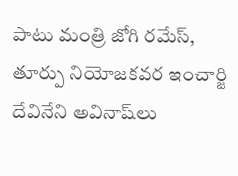పాటు మంత్రి జోగి రమేస్‌, తూర్పు నియోజకవర ఇంచార్జి దేవినేని అవినాష్‌లు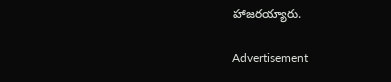హాజరయ్యారు.

Advertisement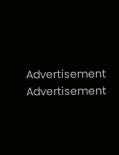Advertisement
Advertisement